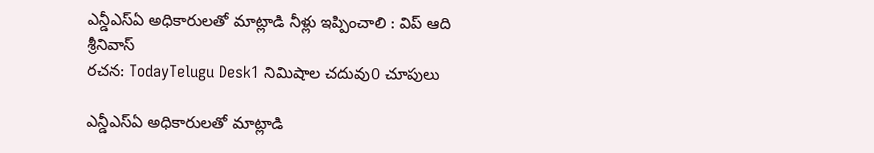ఎన్డీఎస్ఏ అధికారులతో మాట్లాడి నీళ్లు ఇప్పించాలి : విప్ ఆది శ్రీనివాస్
రచన: TodayTelugu Desk1 నిమిషాల చదువు0 చూపులు

ఎన్డీఎస్ఏ అధికారులతో మాట్లాడి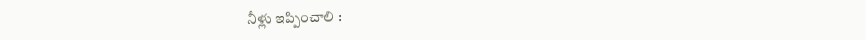నీళ్లు ఇప్పించాలి :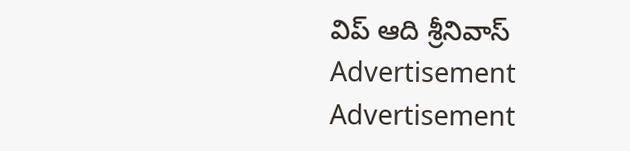విప్ ఆది శ్రీనివాస్
Advertisement
Advertisement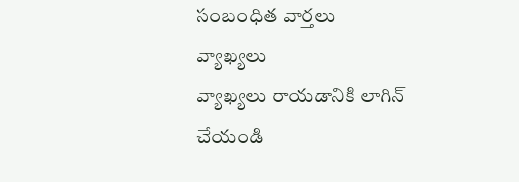సంబంధిత వార్తలు
వ్యాఖ్యలు
వ్యాఖ్యలు రాయడానికి లాగిన్ చేయండి